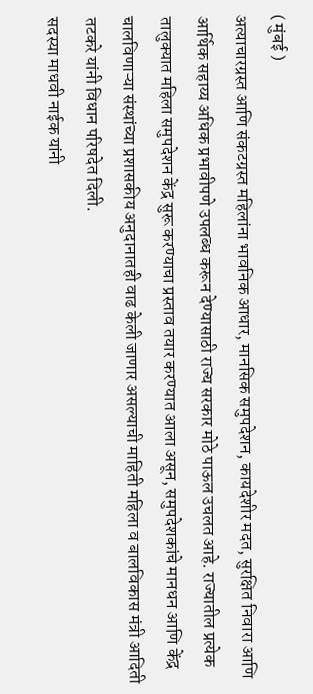( मुंबई )
अत्याचारग्रस्त आणि संकटग्रस्त महिलांना भावनिक आधार, मानसिक समुपदेशन, कायदेशीर मदत, सुरक्षित निवारा आणि आर्थिक सहाय्य अधिक प्रभावीपणे उपलब्ध करून देण्यासाठी राज्य सरकार मोठे पाऊल उचलत आहे. राज्यातील प्रत्येक तालुक्यात महिला समुपदेशन केंद्र सुरू करण्याचा प्रस्ताव तयार करण्यात आला असून, समुपदेशकांचे मानधन आणि केंद्र चालविणाऱ्या संस्थांच्या प्रशासकीय अनुदानातही वाढ केली जाणार असल्याची माहिती महिला व बालविकास मंत्री आदिती तटकरे यांनी विधान परिषदेत दिली.
सदस्या माधवी नाईक यांनी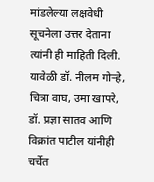मांडलेल्या लक्षवेधी सूचनेला उत्तर देताना त्यांनी ही माहिती दिली. यावेळी डॉ. नीलम गोऱ्हे, चित्रा वाघ, उमा खापरे, डॉ. प्रज्ञा सातव आणि विक्रांत पाटील यांनीही चर्चेत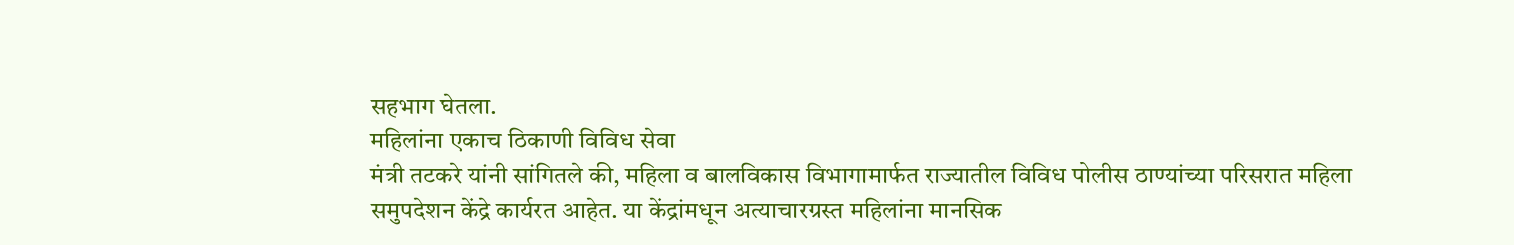सहभाग घेतला.
महिलांना एकाच ठिकाणी विविध सेवा
मंत्री तटकरे यांनी सांगितले की, महिला व बालविकास विभागामार्फत राज्यातील विविध पोलीस ठाण्यांच्या परिसरात महिला समुपदेशन केंद्रे कार्यरत आहेत. या केंद्रांमधून अत्याचारग्रस्त महिलांना मानसिक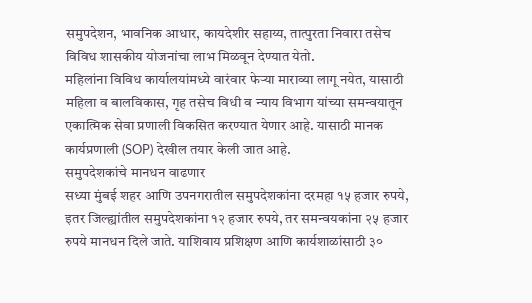समुपदेशन, भावनिक आधार, कायदेशीर सहाय्य, तात्पुरता निवारा तसेच विविध शासकीय योजनांचा लाभ मिळवून देण्यात येतो.
महिलांना विविध कार्यालयांमध्ये वारंवार फेऱ्या माराव्या लागू नयेत, यासाठी महिला व बालविकास, गृह तसेच विधी व न्याय विभाग यांच्या समन्वयातून एकात्मिक सेवा प्रणाली विकसित करण्यात येणार आहे. यासाठी मानक कार्यप्रणाली (SOP) देखील तयार केली जात आहे.
समुपदेशकांचे मानधन वाढणार
सध्या मुंबई शहर आणि उपनगरातील समुपदेशकांना दरमहा १५ हजार रुपये, इतर जिल्ह्यांतील समुपदेशकांना १२ हजार रुपये, तर समन्वयकांना २५ हजार रुपये मानधन दिले जाते. याशिवाय प्रशिक्षण आणि कार्यशाळांसाठी ३०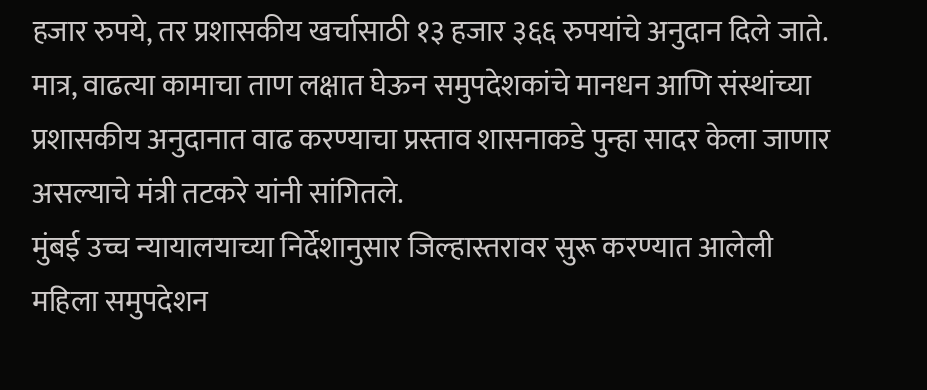हजार रुपये, तर प्रशासकीय खर्चासाठी १३ हजार ३६६ रुपयांचे अनुदान दिले जाते. मात्र, वाढत्या कामाचा ताण लक्षात घेऊन समुपदेशकांचे मानधन आणि संस्थांच्या प्रशासकीय अनुदानात वाढ करण्याचा प्रस्ताव शासनाकडे पुन्हा सादर केला जाणार असल्याचे मंत्री तटकरे यांनी सांगितले.
मुंबई उच्च न्यायालयाच्या निर्देशानुसार जिल्हास्तरावर सुरू करण्यात आलेली महिला समुपदेशन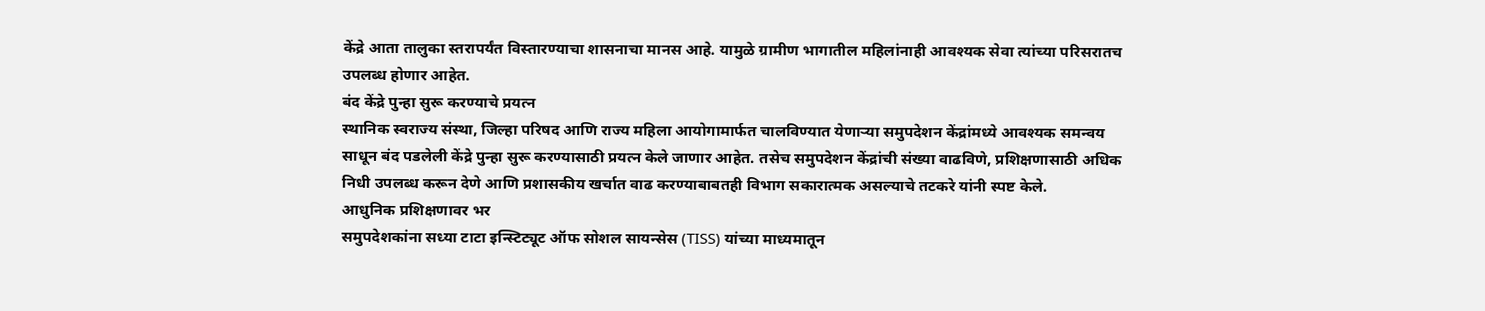केंद्रे आता तालुका स्तरापर्यंत विस्तारण्याचा शासनाचा मानस आहे. यामुळे ग्रामीण भागातील महिलांनाही आवश्यक सेवा त्यांच्या परिसरातच उपलब्ध होणार आहेत.
बंद केंद्रे पुन्हा सुरू करण्याचे प्रयत्न
स्थानिक स्वराज्य संस्था, जिल्हा परिषद आणि राज्य महिला आयोगामार्फत चालविण्यात येणाऱ्या समुपदेशन केंद्रांमध्ये आवश्यक समन्वय साधून बंद पडलेली केंद्रे पुन्हा सुरू करण्यासाठी प्रयत्न केले जाणार आहेत. तसेच समुपदेशन केंद्रांची संख्या वाढविणे, प्रशिक्षणासाठी अधिक निधी उपलब्ध करून देणे आणि प्रशासकीय खर्चात वाढ करण्याबाबतही विभाग सकारात्मक असल्याचे तटकरे यांनी स्पष्ट केले.
आधुनिक प्रशिक्षणावर भर
समुपदेशकांना सध्या टाटा इन्स्टिट्यूट ऑफ सोशल सायन्सेस (TISS) यांच्या माध्यमातून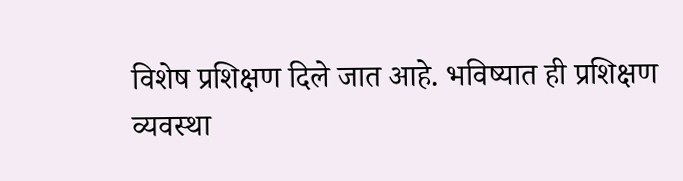विशेष प्रशिक्षण दिले जात आहे. भविष्यात ही प्रशिक्षण व्यवस्था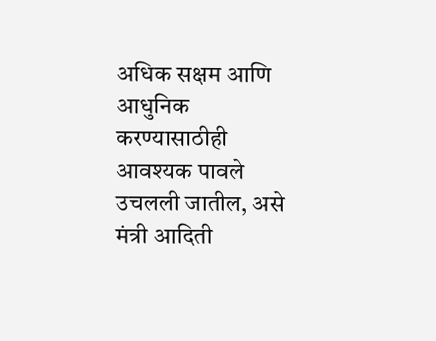अधिक सक्षम आणि आधुनिक करण्यासाठीही आवश्यक पावले उचलली जातील, असे मंत्री आदिती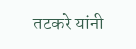तटकरे यांनी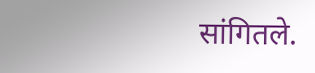सांगितले.